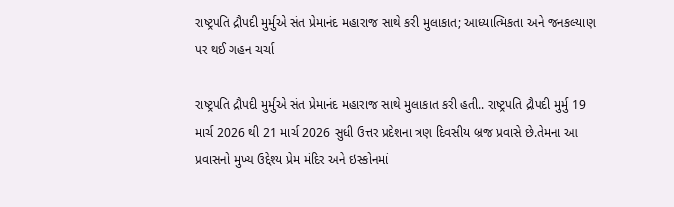રાષ્ટ્રપતિ દ્રૌપદી મુર્મુએ સંત પ્રેમાનંદ મહારાજ સાથે કરી મુલાકાત; આધ્યાત્મિકતા અને જનકલ્યાણ પર થઈ ગહન ચર્ચા

રાષ્ટ્રપતિ દ્રૌપદી મુર્મુએ સંત પ્રેમાનંદ મહારાજ સાથે મુલાકાત કરી હતી.. રાષ્ટ્રપતિ દ્રૌપદી મુર્મુ 19 માર્ચ 2026 થી 21 માર્ચ 2026 સુધી ઉત્તર પ્રદેશના ત્રણ દિવસીય બ્રજ પ્રવાસે છે.તેમના આ પ્રવાસનો મુખ્ય ઉદ્દેશ્ય પ્રેમ મંદિર અને ઇસ્કોનમાં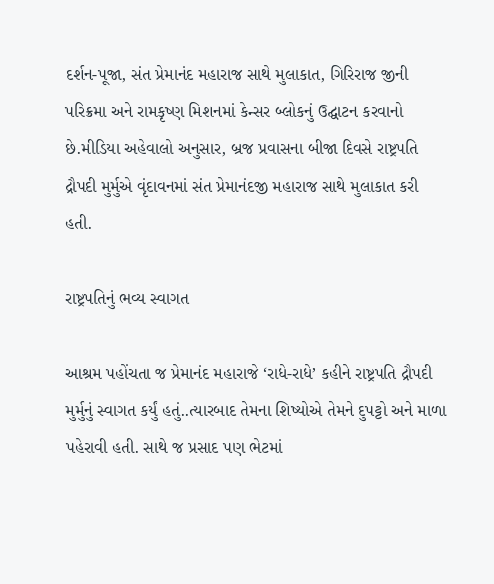દર્શન-પૂજા, સંત પ્રેમાનંદ મહારાજ સાથે મુલાકાત, ગિરિરાજ જીની પરિક્રમા અને રામકૃષ્ણ મિશનમાં કેન્સર બ્લોકનું ઉદ્ઘાટન કરવાનો છે.મીડિયા અહેવાલો અનુસાર, બ્રજ પ્રવાસના બીજા દિવસે રાષ્ટ્રપતિ દ્રૌપદી મુર્મુએ વૃંદાવનમાં સંત પ્રેમાનંદજી મહારાજ સાથે મુલાકાત કરી હતી.

રાષ્ટ્રપતિનું ભવ્ય સ્વાગત

આશ્રમ પહોંચતા જ પ્રેમાનંદ મહારાજે ‘રાધે-રાધે’ કહીને રાષ્ટ્રપતિ દ્રૌપદી મુર્મુનું સ્વાગત કર્યું હતું..ત્યારબાદ તેમના શિષ્યોએ તેમને દુપટ્ટો અને માળા પહેરાવી હતી. સાથે જ પ્રસાદ પણ ભેટમાં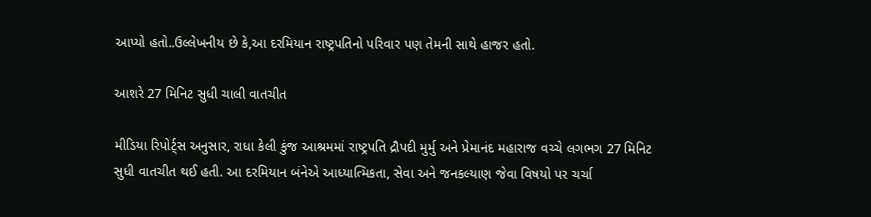આપ્યો હતો..ઉલ્લેખનીય છે કે,આ દરમિયાન રાષ્ટ્રપતિનો પરિવાર પણ તેમની સાથે હાજર હતો.

આશરે 27 મિનિટ સુધી ચાલી વાતચીત

મીડિયા રિપોર્ટ્સ અનુસાર, રાધા કેલી કુંજ આશ્રમમાં રાષ્ટ્રપતિ દ્રૌપદી મુર્મુ અને પ્રેમાનંદ મહારાજ વચ્ચે લગભગ 27 મિનિટ સુધી વાતચીત થઈ હતી. આ દરમિયાન બંનેએ આધ્યાત્મિકતા, સેવા અને જનકલ્યાણ જેવા વિષયો પર ચર્ચા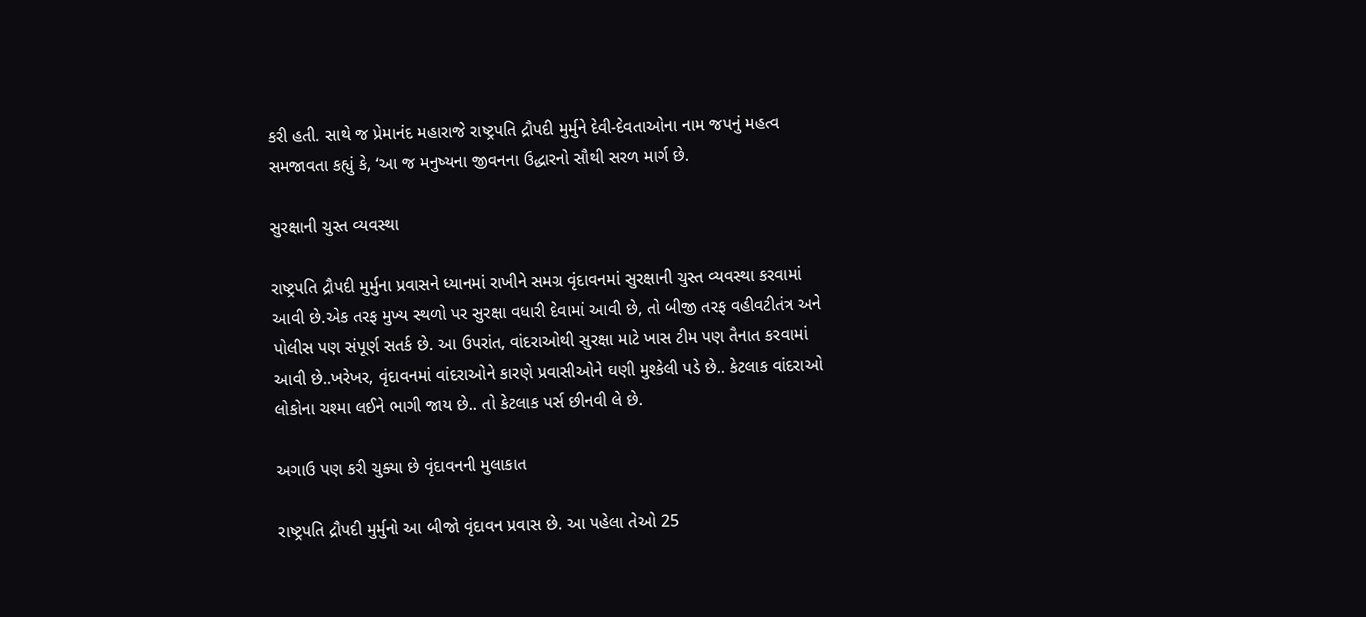કરી હતી. સાથે જ પ્રેમાનંદ મહારાજે રાષ્ટ્રપતિ દ્રૌપદી મુર્મુને દેવી-દેવતાઓના નામ જપનું મહત્વ સમજાવતા કહ્યું કે, ‘આ જ મનુષ્યના જીવનના ઉદ્ધારનો સૌથી સરળ માર્ગ છે.

સુરક્ષાની ચુસ્ત વ્યવસ્થા

રાષ્ટ્રપતિ દ્રૌપદી મુર્મુના પ્રવાસને ધ્યાનમાં રાખીને સમગ્ર વૃંદાવનમાં સુરક્ષાની ચુસ્ત વ્યવસ્થા કરવામાં આવી છે.એક તરફ મુખ્ય સ્થળો પર સુરક્ષા વધારી દેવામાં આવી છે, તો બીજી તરફ વહીવટીતંત્ર અને પોલીસ પણ સંપૂર્ણ સતર્ક છે. આ ઉપરાંત, વાંદરાઓથી સુરક્ષા માટે ખાસ ટીમ પણ તૈનાત કરવામાં આવી છે..ખરેખર, વૃંદાવનમાં વાંદરાઓને કારણે પ્રવાસીઓને ઘણી મુશ્કેલી પડે છે.. કેટલાક વાંદરાઓ લોકોના ચશ્મા લઈને ભાગી જાય છે.. તો કેટલાક પર્સ છીનવી લે છે.

અગાઉ પણ કરી ચુક્યા છે વૃંદાવનની મુલાકાત

રાષ્ટ્રપતિ દ્રૌપદી મુર્મુનો આ બીજો વૃંદાવન પ્રવાસ છે. આ પહેલા તેઓ 25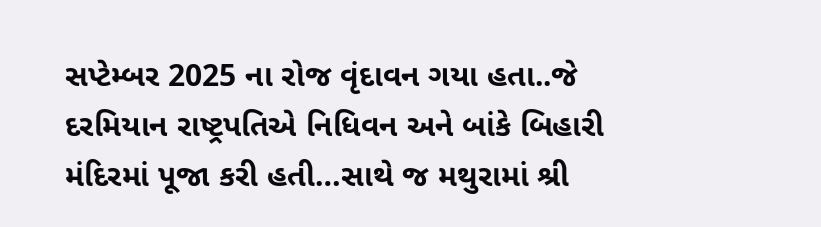સપ્ટેમ્બર 2025 ના રોજ વૃંદાવન ગયા હતા..જે દરમિયાન રાષ્ટ્રપતિએ નિધિવન અને બાંકે બિહારી મંદિરમાં પૂજા કરી હતી…સાથે જ મથુરામાં શ્રી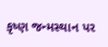કૃષ્ણ જન્મસ્થાન પર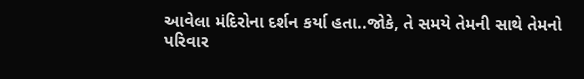આવેલા મંદિરોના દર્શન કર્યા હતા..જોકે, તે સમયે તેમની સાથે તેમનો પરિવાર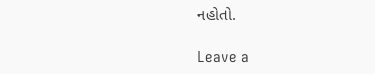નહોતો.

Leave a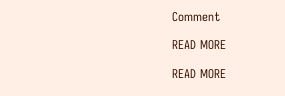Comment

READ MORE

READ MORE